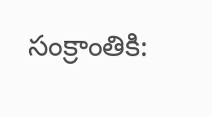సంక్రాంతికి: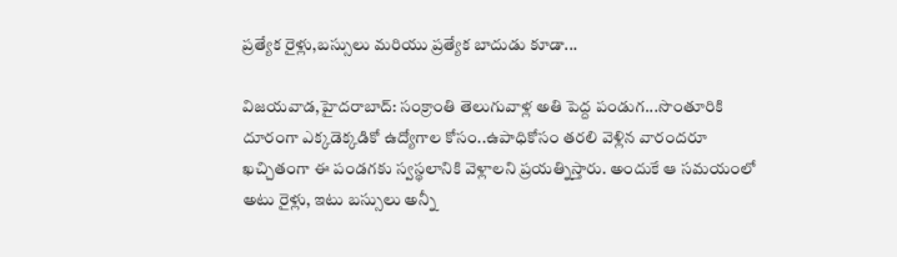ప్రత్యేక రైళ్లు,బస్సులు మరియు ప్రత్యేక బాదుడు కూడా...

విజయవాడ,హైదరాబాద్: సంక్రాంతి తెలుగువాళ్ల అతి పెద్ద పండుగ...సొంతూరికి దూరంగా ఎక్కడెక్కడికో ఉద్యోగాల కోసం..ఉపాధికోసం తరలి వెళ్లిన వారందరూ ఖచ్చితంగా ఈ పండగకు స్వస్థలానికి వెళ్లాలని ప్రయత్నిస్తారు. అందుకే ఆ సమయంలో అటు రైళ్లు, ఇటు బస్సులు అన్నీ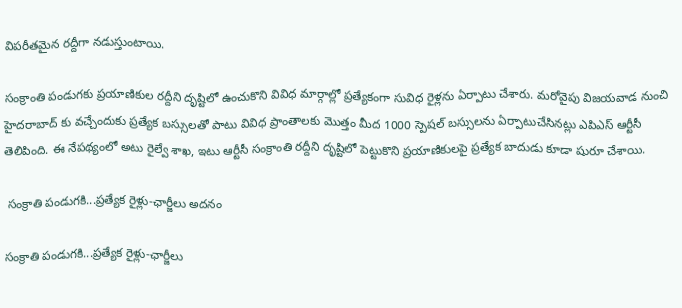విపరీతమైన రద్దీగా నడుస్తుంటాయి.

సంక్రాంతి పండుగకు ప్రయాణికుల రద్దీని దృష్టిలో ఉంచుకొని వివిధ మార్గాల్లో ప్రత్యేకంగా సువిధ రైళ్లను ఏర్పాటు చేశారు. మరోవైపు విజయవాడ నుంచి హైదరాబాద్ కు వచ్చేందుకు ప్రత్యేక బస్సులతో పాటు వివిధ ప్రాంతాలకు మొత్తం మీద 1000 స్పెషల్ బస్సులను ఏర్పాటుచేసినట్లు ఎపిఎస్ ఆర్టీసీ తెలిపింది. ఈ నేపథ్యంలో అటు రైల్వే శాఖ, ఇటు ఆర్టీసీ సంక్రాంతి రద్దీని దృష్టిలో పెట్టుకొని ప్రయాణికులపై ప్రత్యేక బాదుడు కూడా షురూ చేశాయి.

 సంక్రాతి పండుగకి...ప్రత్యేక రైళ్లు-ఛార్జీలు అదనం

సంక్రాతి పండుగకి...ప్రత్యేక రైళ్లు-ఛార్జీలు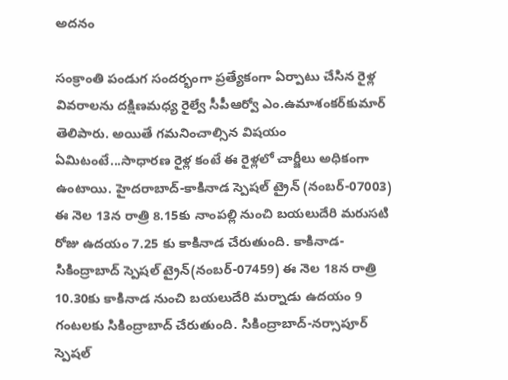అదనం

సంక్రాంతి పండుగ సందర్భంగా ప్రత్యేకంగా ఏర్పాటు చేసిన రైళ్ల వివరాలను దక్షిణమధ్య రైల్వే సీపీఆర్వో ఎం.ఉమాశంకర్‌కుమార్‌ తెలిపారు. అయితే గమనించాల్సిన విషయం ఏమిటంటే...సాధారణ రైళ్ల కంటే ఈ రైళ్లలో చార్జీలు అధికంగా ఉంటాయి. హైదరాబాద్‌-కాకినాడ స్పెషల్‌ ట్రైన్‌ (నంబర్-07003) ఈ నెల 13న రాత్రి 8.15కు నాంపల్లి నుంచి బయలుదేరి మరుసటి రోజు ఉదయం 7.25 కు కాకినాడ చేరుతుంది. కాకినాడ-సికింద్రాబాద్‌ స్పెషల్‌ ట్రైన్‌(నంబర్-07459) ఈ నెల 18న రాత్రి 10.30కు కాకినాడ నుంచి బయలుదేరి మర్నాడు ఉదయం 9 గంటలకు సికింద్రాబాద్‌ చేరుతుంది. సికింద్రాబాద్‌-నర్సాపూర్‌ స్పెషల్‌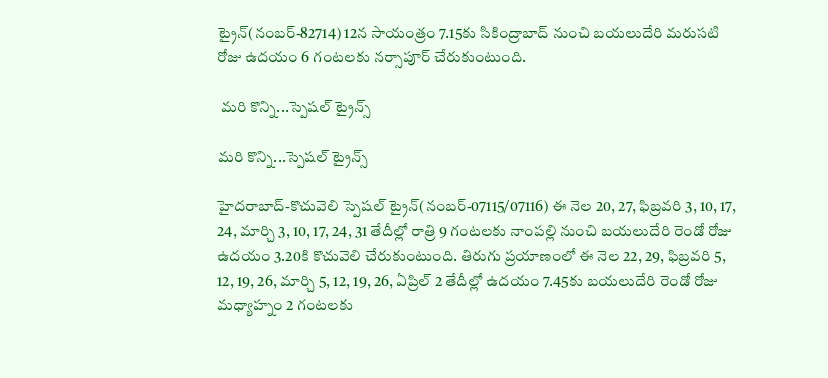ట్రైన్‌(నంబర్-82714) 12న సాయంత్రం 7.15కు సికింద్రాబాద్‌ నుంచి బయలుదేరి మరుసటి రోజు ఉదయం 6 గంటలకు నర్సాపూర్‌ చేరుకుంటుంది.

 మరి కొన్ని...స్పెషల్ ట్రైన్స్

మరి కొన్ని...స్పెషల్ ట్రైన్స్

హైదరాబాద్‌-కొచువెలి స్పెషల్‌ ట్రైన్‌(నంబర్-07115/07116) ఈ నెల 20, 27, ఫిబ్రవరి 3, 10, 17, 24, మార్చి 3, 10, 17, 24, 31 తేదీల్లో రాత్రి 9 గంటలకు నాంపల్లి నుంచి బయలుదేరి రెండో రోజు ఉదయం 3.20కి కొచువెలి చేరుకుంటుంది. తిరుగు ప్రయాణంలో ఈ నెల 22, 29, ఫిబ్రవరి 5, 12, 19, 26, మార్చి 5, 12, 19, 26, ఏప్రిల్‌ 2 తేదీల్లో ఉదయం 7.45కు బయలుదేరి రెండో రోజు మధ్యాహ్నం 2 గంటలకు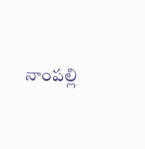నాంపల్లి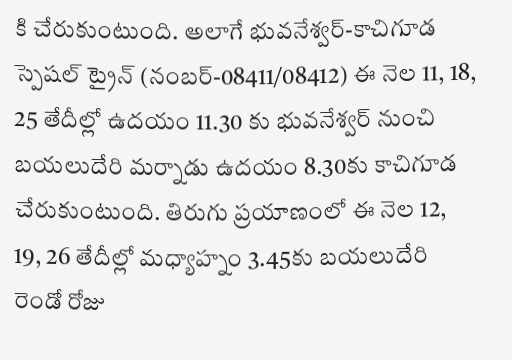కి చేరుకుంటుంది. అలాగే భువనేశ్వర్‌-కాచిగూడ స్పెషల్‌ ట్రైన్ (నంబర్-08411/08412) ఈ నెల 11, 18, 25 తేదీల్లో ఉదయం 11.30 కు భువనేశ్వర్‌ నుంచి బయలుదేరి మర్నాడు ఉదయం 8.30కు కాచిగూడ చేరుకుంటుంది. తిరుగు ప్రయాణంలో ఈ నెల 12, 19, 26 తేదీల్లో మధ్యాహ్నం 3.45కు బయలుదేరి రెండో రోజు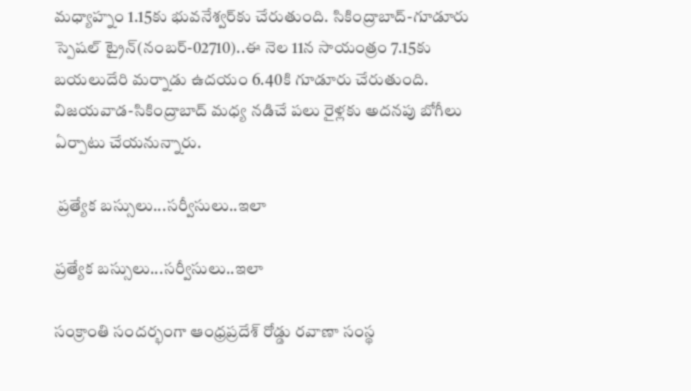మధ్యాహ్నం 1.15కు భువనేశ్వర్‌కు చేరుతుంది. సికింద్రాబాద్‌-గూడూరు స్పెషల్‌ ట్రైన్(నంబర్-02710)..ఈ నెల 11న సాయంత్రం 7.15కు బయలుదేరి మర్నాడు ఉదయం 6.40కి గూడూరు చేరుతుంది. విజయవాడ-సికింద్రాబాద్‌ మధ్య నడిచే పలు రైళ్లకు అదనపు బోగీలు ఏర్పాటు చేయనున్నారు.

 ప్రత్యేక బస్సులు...సర్వీసులు..ఇలా

ప్రత్యేక బస్సులు...సర్వీసులు..ఇలా

సంక్రాంతి సందర్భంగా ఆంధ్రప్రదేశ్‌ రోడ్డు రవాణా సంస్థ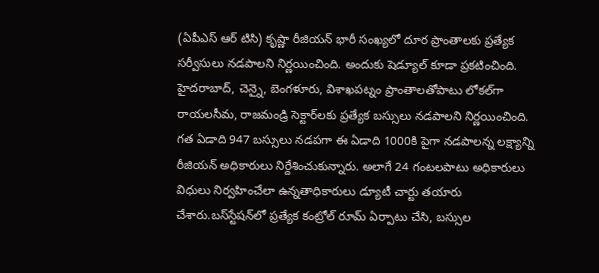(ఏపీఎస్‌ ఆర్ టిసి) కృష్ణా రీజియన్‌ భారీ సంఖ్యలో దూర ప్రాంతాలకు ప్రత్యేక సర్వీసులు నడపాలని నిర్ణయించింది. అందుకు షెడ్యూల్‌ కూడా ప్రకటించింది. హైదరాబాద్‌, చెన్నై, బెంగళూరు, విశాఖపట్నం ప్రాంతాలతోపాటు లోకల్‌గా రాయలసీమ, రాజమండ్రి సెక్టార్‌లకు ప్రత్యేక బస్సులు నడపాలని నిర్ణయించింది. గత ఏడాది 947 బస్సులు నడపగా ఈ ఏడాది 1000కి పైగా నడపాలన్న లక్ష్యాన్ని రీజియన్‌ అధికారులు నిర్దేశించుకున్నారు. అలాగే 24 గంటలపాటు అధికారులు విధులు నిర్వహించేలా ఉన్నతాధికారులు డ్యూటీ చార్టు తయారు చేశారు.బస్‌స్టేషన్‌లో ప్రత్యేక కంట్రోల్‌ రూమ్‌ ఏర్పాటు చేసి, బస్సుల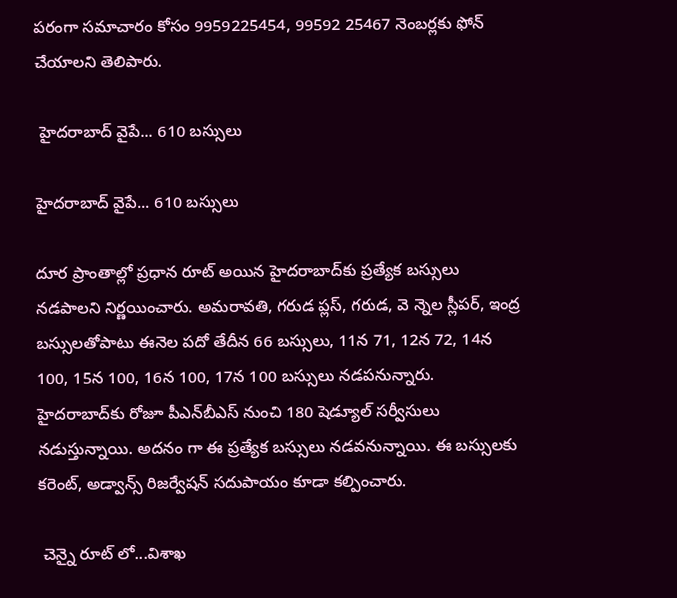పరంగా సమాచారం కోసం 9959225454, 99592 25467 నెంబర్లకు ఫోన్‌ చేయాలని తెలిపారు.

 హైదరాబాద్‌ వైపే... 610 బస్సులు

హైదరాబాద్‌ వైపే... 610 బస్సులు

దూర ప్రాంతాల్లో ప్రధాన రూట్‌ అయిన హైదరాబాద్‌కు ప్రత్యేక బస్సులు నడపాలని నిర్ణయించారు. అమరావతి, గరుడ ప్లస్‌, గరుడ, వె న్నెల స్లీపర్‌, ఇంద్ర బస్సులతోపాటు ఈనెల పదో తేదీన 66 బస్సులు, 11న 71, 12న 72, 14న 100, 15న 100, 16న 100, 17న 100 బస్సులు నడపనున్నారు. హైదరాబాద్‌కు రోజూ పీఎన్‌బీఎస్‌ నుంచి 180 షెడ్యూల్‌ సర్వీసులు నడుస్తున్నాయి. అదనం గా ఈ ప్రత్యేక బస్సులు నడవనున్నాయి. ఈ బస్సులకు కరెంట్‌, అడ్వాన్స్‌ రిజర్వేషన్‌ సదుపాయం కూడా కల్పించారు.

 చెన్నై రూట్ లో...విశాఖ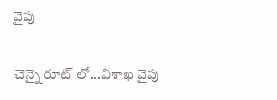వైపు

చెన్నై రూట్ లో...విశాఖ వైపు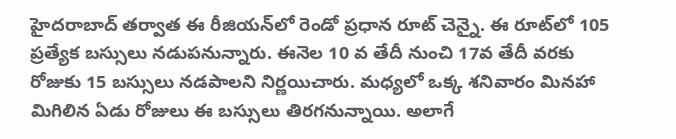హైదరాబాద్‌ తర్వాత ఈ రీజియన్‌లో రెండో ప్రధాన రూట్‌ చెన్నై. ఈ రూట్‌లో 105 ప్రత్యేక బస్సులు నడుపనున్నారు. ఈనెల 10 వ తేదీ నుంచి 17వ తేదీ వరకు రోజుకు 15 బస్సులు నడపాలని నిర్ణయిచారు. మధ్యలో ఒక్క శనివారం మినహా మిగిలిన ఏడు రోజులు ఈ బస్సులు తిరగనున్నాయి. అలాగే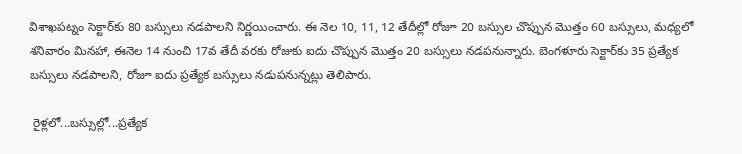విశాఖపట్నం సెక్టార్‌కు 80 బస్సులు నడపాలని నిర్ణయించారు. ఈ నెల 10, 11, 12 తేదీల్లో రోజూ 20 బస్సుల చొప్పున మొత్తం 60 బస్సులు, మధ్యలో శనివారం మినహా, ఈనెల 14 నుంచి 17వ తేదీ వరకు రోజుకు ఐదు చొప్పున మొత్తం 20 బస్సులు నడపనున్నారు. బెంగళూరు సెక్టార్‌కు 35 ప్రత్యేక బస్సులు నడపాలని, రోజూ ఐదు ప్రత్యేక బస్సులు నడుపనున్నట్లు తెలిపారు.

 రైళ్లలో...బస్సుల్లో...ప్రత్యేక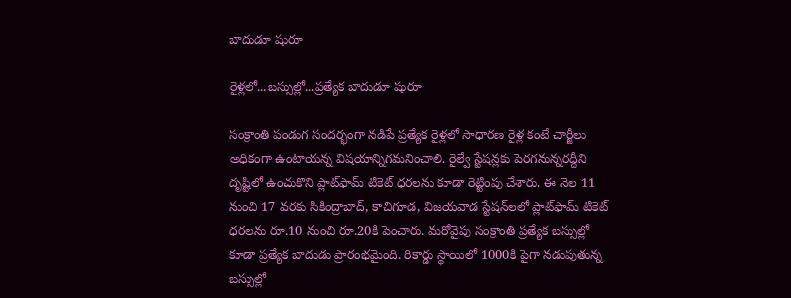బాదుడూ షురూ

రైళ్లలో...బస్సుల్లో...ప్రత్యేక బాదుడూ షురూ

సంక్రాంతి పండుగ సందర్భంగా నడిపే ప్రత్యేక రైళ్లలో సాధారణ రైళ్ల కంటే చార్జీలు అధికంగా ఉంటాయన్న విషయాన్నిగమనించాలి. రైల్వే స్టేషన్లకు పెరగనున్నరద్దీని దృష్టిలో ఉంచుకొని ప్లాట్‌ఫామ్‌ టికెట్‌ ధరలను కూడా రెట్టింపు చేశారు. ఈ నెల 11 నుంచి 17 వరకు సికింద్రాబాద్‌, కాచిగూడ, విజయవాడ స్టేషన్‌లలో ప్లాట్‌ఫామ్‌ టికెట్‌ ధరలను రూ.10 నుంచి రూ.20కి పెంచారు. మరోవైపు సంక్రాంతి ప్రత్యేక బస్సుల్లో కూడా ప్రత్యేక బాదుడు ప్రారంభమైంది. రికార్డు స్థాయిలో 1000కి పైగా నడుపుతున్న బస్సుల్లో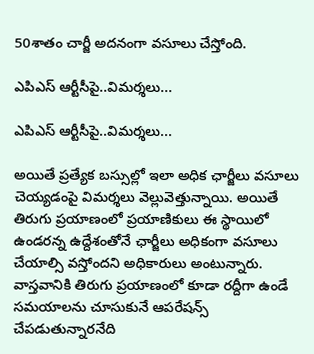50శాతం చార్జీ అదనంగా వసూలు చేస్తోంది.

ఎపిఎస్ ఆర్టీసీపై..విమర్శలు...

ఎపిఎస్ ఆర్టీసీపై..విమర్శలు...

అయితే ప్రత్యేక బస్సుల్లో ఇలా అధిక ఛార్జీలు వసూలు చెయ్యడంపై విమర్శలు వెల్లువెత్తున్నాయి. అయితే తిరుగు ప్రయాణంలో ప్రయాణికులు ఈ స్థాయిలో ఉండరన్న ఉద్దేశంతోనే ఛార్జీలు అధికంగా వసూలు చేయాల్సి వస్తోందని అధికారులు అంటున్నారు. వాస్తవానికి తిరుగు ప్రయాణంలో కూడా రద్దీగా ఉండే సమయాలను చూసుకునే ఆపరేషన్స్‌ చేపడుతున్నారనేది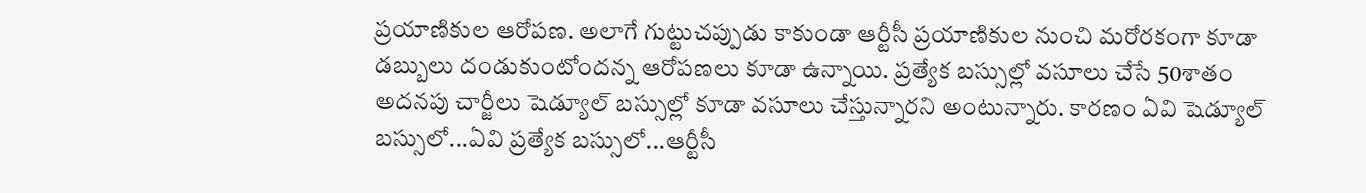ప్రయాణికుల ఆరోపణ. అలాగే గుట్టుచప్పుడు కాకుండా ఆర్టీసీ ప్రయాణికుల నుంచి మరోరకంగా కూడా డబ్బులు దండుకుంటోందన్న ఆరోపణలు కూడా ఉన్నాయి. ప్రత్యేక బస్సుల్లో వసూలు చేసే 50శాతం అదనపు చార్జీలు షెడ్యూల్‌ బస్సుల్లో కూడా వసూలు చేస్తున్నారని అంటున్నారు. కారణం ఏవి షెడ్యూల్‌ బస్సులో...ఏవి ప్రత్యేక బస్సులో...ఆర్టీసీ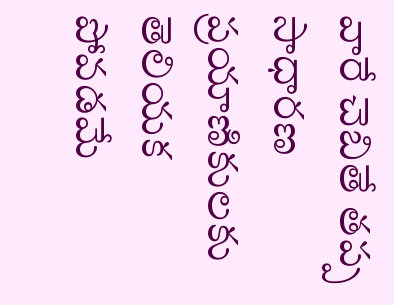వారే చెబితే తప్ప సాధారణ ప్రయాణికులకు తెలియక పోవడమే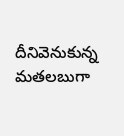దీనివెనుకున్న మతలబుగా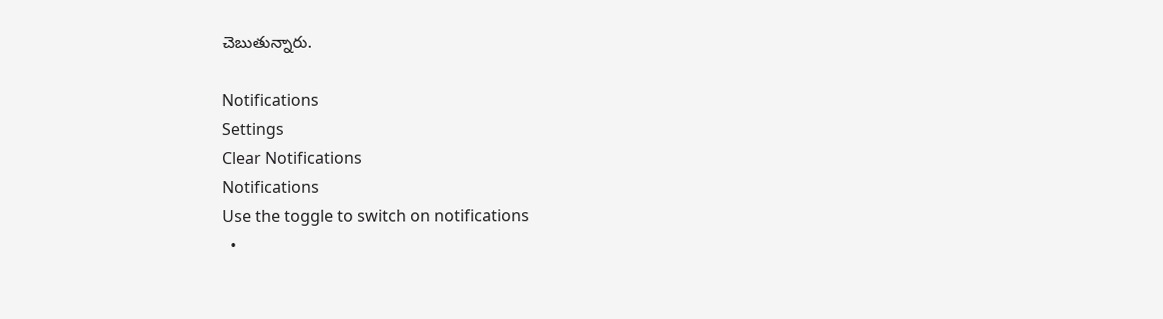చెబుతున్నారు.

Notifications
Settings
Clear Notifications
Notifications
Use the toggle to switch on notifications
  •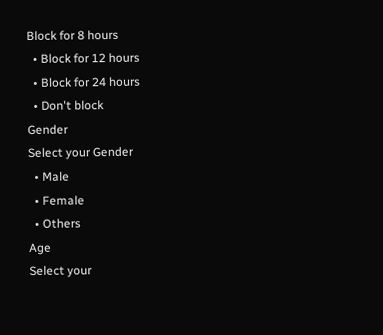Block for 8 hours
  • Block for 12 hours
  • Block for 24 hours
  • Don't block
Gender
Select your Gender
  • Male
  • Female
  • Others
Age
Select your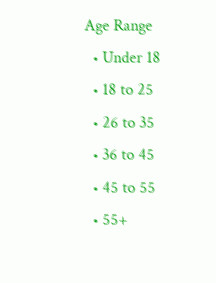Age Range
  • Under 18
  • 18 to 25
  • 26 to 35
  • 36 to 45
  • 45 to 55
  • 55+